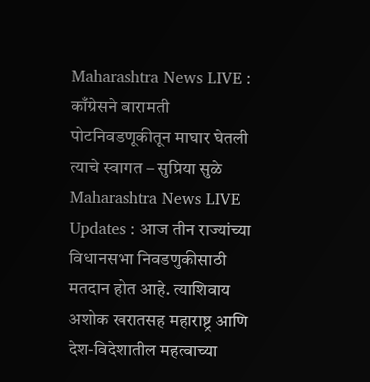Maharashtra News LIVE : काँग्रेसने बारामती पोटनिवडणूकीतून माघार घेतली त्याचे स्वागत – सुप्रिया सुळे
Maharashtra News LIVE Updates : आज तीन राज्यांच्या विधानसभा निवडणुकीसाठी मतदान होत आहे. त्याशिवाय अशोक खरातसह महाराष्ट्र आणि देश-विदेशातील महत्वाच्या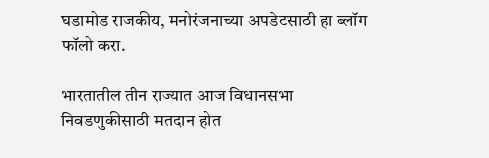घडामोड राजकीय, मनोरंजनाच्या अपडेटसाठी हा ब्लॉग फॉलो करा.

भारतातील तीन राज्यात आज विधानसभा निवडणुकीसाठी मतदान होत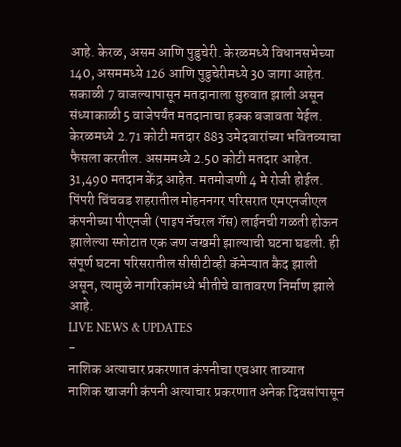आहे. केरळ, असम आणि पुडुचेरी. केरळमध्ये विधानसभेच्या 140, असममध्ये 126 आणि पुडुचेरीमध्ये 30 जागा आहेत. सकाळी 7 वाजल्यापासून मतदानाला सुरुवात झाली असून संध्याकाळी 5 वाजेपर्यंत मतदानाचा हक्क बजावता येईल. केरळमध्ये 2.71 कोटी मतदार 883 उमेदवारांच्या भवितव्याचा फैसला करतील. असममध्ये 2.50 कोटी मतदार आहेत. 31,490 मतदान केंद्र आहेत. मतमोजणी 4 मे रोजी होईल. पिंपरी चिंचवड शहरातील मोहननगर परिसरात एमएनजीएल कंपनीच्या पीएनजी (पाइप नॅचरल गॅस) लाईनची गळती होऊन झालेल्या स्फोटात एक जण जखमी झाल्याची घटना घडली. ही संपूर्ण घटना परिसरातील सीसीटीव्ही कॅमेऱ्यात कैद झाली असून, त्यामुळे नागरिकांमध्ये भीतीचे वातावरण निर्माण झाले आहे.
LIVE NEWS & UPDATES
-
नाशिक अत्याचार प्रकरणात कंपनीचा एचआर ताब्यात
नाशिक खाजगी कंपनी अत्याचार प्रकरणात अनेक दिवसांपासून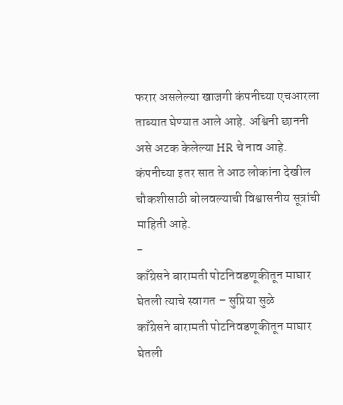फरार असलेल्या खाजगी कंपनीच्या एचआरला ताब्यात घेण्यात आले आहे. अश्विनी छाननी असे अटक केलेल्या HR चे नाव आहे. कंपनीच्या इतर सात ते आठ लोकांना देखील चौकशीसाठी बोलवल्याची विश्वासनीय सूत्रांची माहिती आहे.
-
काँग्रेसने बारामती पोटनिवडणूकीतून माघार घेतली त्याचे स्वागत – सुप्रिया सुळे
काँग्रेसने बारामती पोटनिवडणूकीतून माघार घेतली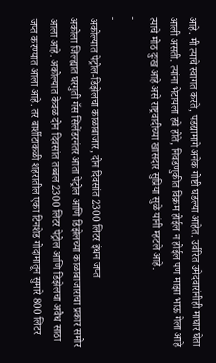आहे. मी त्याचे स्वागत करते, पडद्यामागे अनेक गोष्टी घडल्या आहेत. उर्वरित उमेदवारांनीही माघार घेता आली असती. त्यांना भेटायला हवे होते, निवडणुकीत विक्रम होईल न होईल पण माझा भाऊ गेला आहे त्याचे मोठ दुःख आहे असे राष्ट्रवादीच्या खासदार सुप्रिया सुळे यांनी म्हटले आहे.
-
-
अकोल्यात पेट्रोल-डिझेलचा काळाबाजार, दोन दिवसांत 2300 लिटर इंधन जप्त
अकोला जिल्ह्यात घरगुती गॅस सिलेंडरनंतर आता पेट्रोल आणि डिझेलच्या काळाबाजाराचा प्रकार समोर आला आहे. अकोल्यात केवळ दोन दिवसांत तब्बल 2300 लिटर पेट्रोल आणि डिझेलचा अवैध साठा जप्त करण्यात आला आहे. तर बार्शीटाकळी शहरातील एका टिनशेड गोदामातून सुमारे 800 लिटर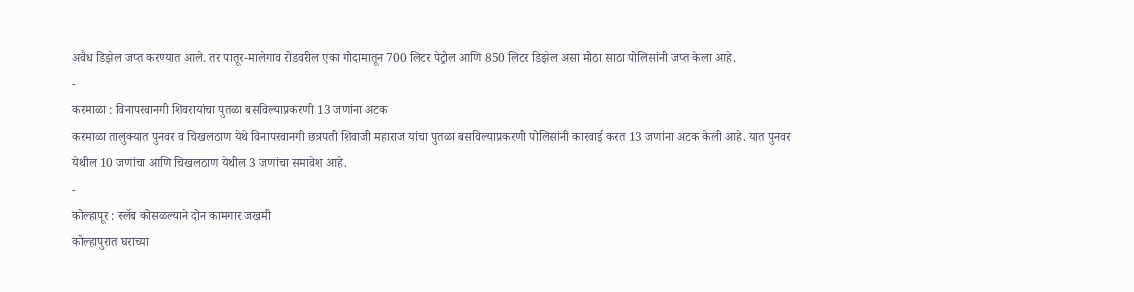अवैध डिझेल जप्त करण्यात आले. तर पातूर-मालेगाव रोडवरील एका गोदामातून 700 लिटर पेट्रोल आणि 850 लिटर डिझेल असा मोठा साठा पोलिसांनी जप्त केला आहे.
-
करमाळा : विनापरवानगी शिवरायांचा पुतळा बसविल्याप्रकरणी 13 जणांना अटक
करमाळा तालुक्यात पुनवर व चिखलठाण येथे विनापरवानगी छत्रपती शिवाजी महाराज यांचा पुतळा बसविल्याप्रकरणी पोलिसांनी कारवाई करत 13 जणांना अटक केली आहे. यात पुनवर येथील 10 जणांचा आणि चिखलठाण येथील 3 जणांचा समावेश आहे.
-
कोल्हापूर : स्लॅब कोसळल्याने दोन कामगार जखमी
कोल्हापुरात घराच्या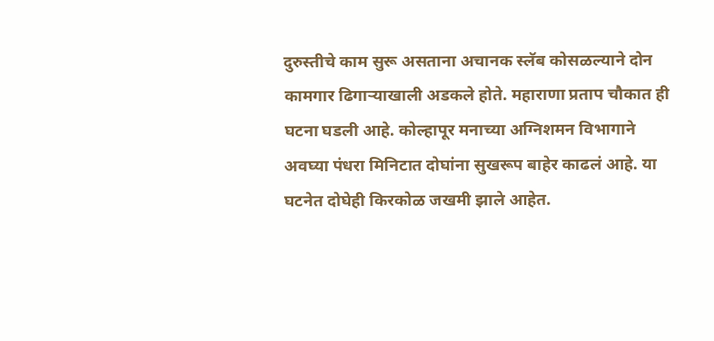दुरुस्तीचे काम सुरू असताना अचानक स्लॅब कोसळल्याने दोन कामगार ढिगाऱ्याखाली अडकले होते. महाराणा प्रताप चौकात ही घटना घडली आहे. कोल्हापूर मनाच्या अग्निशमन विभागाने अवघ्या पंधरा मिनिटात दोघांना सुखरूप बाहेर काढलं आहे. या घटनेत दोघेही किरकोळ जखमी झाले आहेत.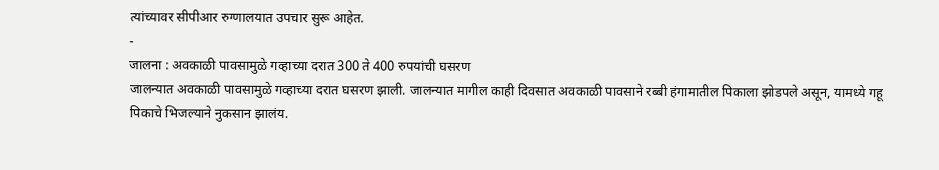त्यांच्यावर सीपीआर रुग्णालयात उपचार सुरू आहेत.
-
जालना : अवकाळी पावसामुळे गव्हाच्या दरात 300 ते 400 रुपयांची घसरण
जालन्यात अवकाळी पावसामुळे गव्हाच्या दरात घसरण झाली. जालन्यात मागील काही दिवसात अवकाळी पावसाने रब्बी हंगामातील पिकाला झोडपले असून, यामध्ये गहू पिकाचे भिजल्याने नुकसान झालंय.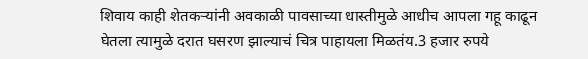शिवाय काही शेतकऱ्यांनी अवकाळी पावसाच्या धास्तीमुळे आधीच आपला गहू काढून घेतला त्यामुळे दरात घसरण झाल्याचं चित्र पाहायला मिळतंय.3 हजार रुपये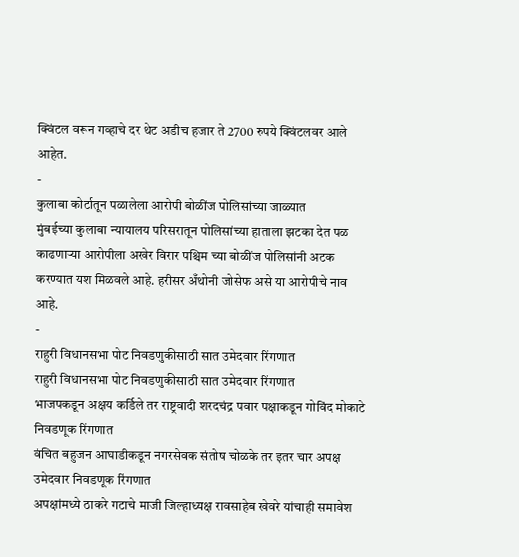क्विंटल वरून गव्हाचे दर थेट अडीच हजार ते 2700 रुपये क्विंटलवर आले आहेत.
-
कुलाबा कोर्टातून पळालेला आरोपी बोळींज पोलिसांच्या जाळ्यात
मुंबईच्या कुलाबा न्यायालय परिसरातून पोलिसांच्या हाताला झटका देत पळ काढणाऱ्या आरोपीला अखेर विरार पश्चिम च्या बोळींज पोलिसांनी अटक करण्यात यश मिळवले आहे. हरीसर अँथोनी जोसेफ असे या आरोपीचे नाव आहे.
-
राहुरी विधानसभा पोट निवडणुकीसाठी सात उमेदवार रिंगणात
राहुरी विधानसभा पोट निवडणुकीसाठी सात उमेदवार रिंगणात
भाजपकडून अक्षय कर्डिले तर राष्ट्रवादी शरदचंद्र पवार पक्षाकडून गोविंद मोकाटे निवडणूक रिंगणात
वंचित बहुजन आघाडीकडून नगरसेवक संतोष चोळके तर इतर चार अपक्ष उमेदवार निवडणूक रिंगणात
अपक्षांमध्ये ठाकरे गटाचे माजी जिल्हाध्यक्ष रावसाहेब खेवरे यांचाही समावेश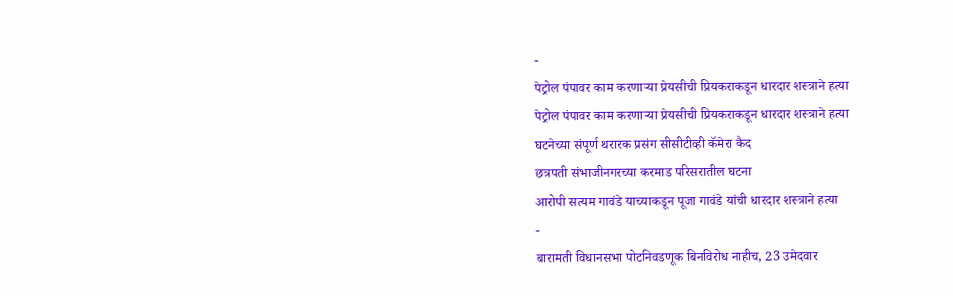-
पेट्रोल पंपावर काम करणाऱ्या प्रेयसीची प्रियकराकडून धारदार शस्त्राने हत्या
पेट्रोल पंपावर काम करणाऱ्या प्रेयसीची प्रियकराकडून धारदार शस्त्राने हत्या
घटनेच्या संपूर्ण थरारक प्रसंग सीसीटीव्ही कॅमेरा कैद
छत्रपती संभाजीनगरच्या करमाड परिसरातील घटना
आरोपी सत्यम गावंडे याच्याकडून पूजा गावंडे यांची धारदार शस्त्राने हत्या
-
बारामती विधानसभा पोटनिवडणूक बिनविरोध नाहीच, 23 उमेदवार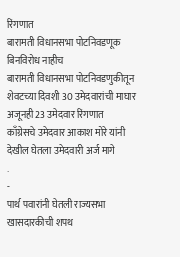रिंगणात
बारामती विधानसभा पोटनिवडणूक बिनविरोध नाहीच
बारामती विधानसभा पोटनिवडणुकीतून शेवटच्या दिवशी 30 उमेदवारांची माघार
अजूनही 23 उमेदवार रिंगणात
काँग्रेसचे उमेदवार आकाश मोरे यांनी देखील घेतला उमेदवारी अर्ज मागे
.
-
पार्थ पवारांनी घेतली राज्यसभा खासदारकीची शपथ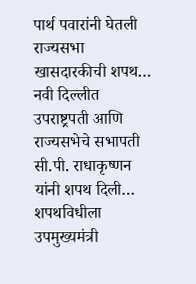पार्थ पवारांनी घेतली राज्यसभा खासदारकीची शपथ… नवी दिल्लीत उपराष्ट्रपती आणि राज्यसभेचे सभापती सी.पी. राधाकृष्णन यांनी शपथ दिली… शपथविधीला उपमुख्यमंत्री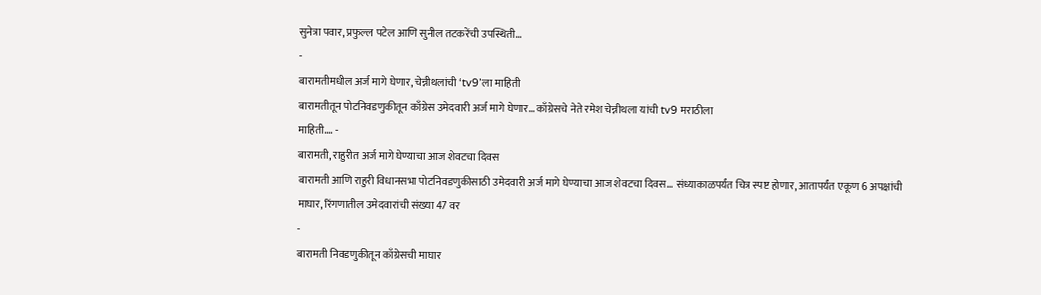सुनेत्रा पवार, प्रफुल्ल पटेल आणि सुनील तटकरेंची उपस्थिती…
-
बारामतीमधील अर्ज मागे घेणार, चेन्नीथलांची ‘tv9’ला माहिती
बारामतीतून पोटनिवडणुकीतून काँग्रेस उमेदवारी अर्ज मागे घेणार… काँग्रेसचे नेते रमेश चेन्नीथला यांची tv9 मराठीला
माहिती…. -
बारामती, राहुरीत अर्ज मागे घेण्याचा आज शेवटचा दिवस
बारामती आणि राहुरी विधानसभा पोटनिवडणुकीसाठी उमेदवारी अर्ज मागे घेण्याचा आज शेवटचा दिवस… संध्याकाळपर्यंत चित्र स्पष्ट होणार, आतापर्यंत एकूण 6 अपक्षांची माघार, रिंगणातील उमेदवारांची संख्या 47 वर
-
बारामती निवडणुकीतून काँग्रेसची माघार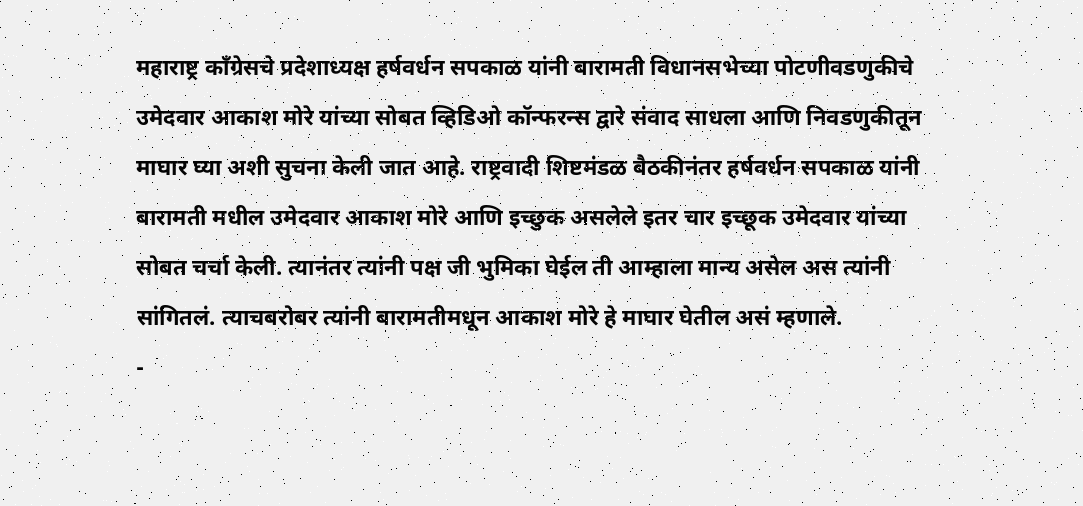महाराष्ट्र काँग्रेसचे प्रदेशाध्यक्ष हर्षवर्धन सपकाळ यांनी बारामती विधानसभेच्या पोटणीवडणुकीचे उमेदवार आकाश मोरे यांच्या सोबत व्हिडिओ कॉन्फरन्स द्वारे संवाद साधला आणि निवडणुकीतून माघार घ्या अशी सुचना केली जात आहे. राष्ट्रवादी शिष्टमंडळ बैठकीनंतर हर्षवर्धन सपकाळ यांनी बारामती मधील उमेदवार आकाश मोरे आणि इच्छुक असलेले इतर चार इच्छूक उमेदवार यांच्या सोबत चर्चा केली. त्यानंतर त्यांनी पक्ष जी भुमिका घेईल ती आम्हाला मान्य असेल अस त्यांनी सांगितलं. त्याचबरोबर त्यांनी बारामतीमधून आकाश मोरे हे माघार घेतील असं म्हणाले.
-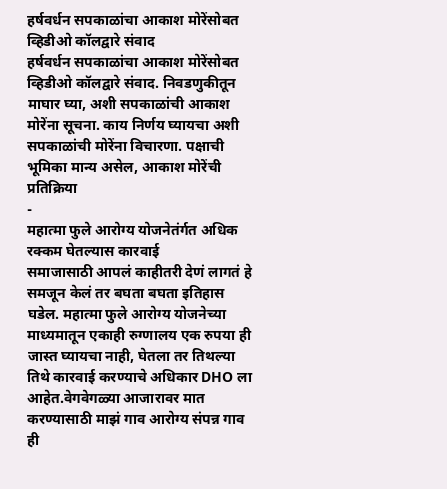हर्षवर्धन सपकाळांचा आकाश मोरेंसोबत व्हिडीओ कॉलद्वारे संवाद
हर्षवर्धन सपकाळांचा आकाश मोरेंसोबत व्हिडीओ कॉलद्वारे संवाद. निवडणुकीतून माघार घ्या, अशी सपकाळांची आकाश मोरेंना सूचना. काय निर्णय घ्यायचा अशी सपकाळांची मोरेंना विचारणा. पक्षाची भूमिका मान्य असेल, आकाश मोरेंची प्रतिक्रिया
-
महात्मा फुले आरोग्य योजनेतंर्गत अधिक रक्कम घेतल्यास कारवाई
समाजासाठी आपलं काहीतरी देणं लागतं हे समजून केलं तर बघता बघता इतिहास घडेल. महात्मा फुले आरोग्य योजनेच्या माध्यमातून एकाही रुग्णालय एक रुपया ही जास्त घ्यायचा नाही, घेतला तर तिथल्या तिथे कारवाई करण्याचे अधिकार DHO ला आहेत.वेगवेगळ्या आजारावर मात करण्यासाठी माझं गाव आरोग्य संपन्न गाव ही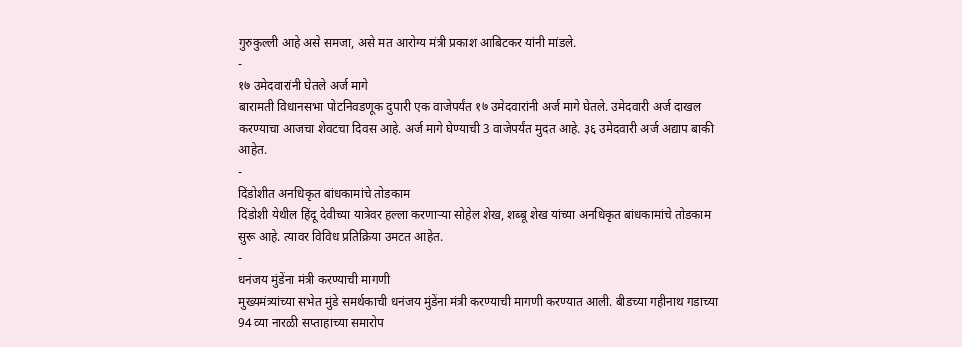गुरुकुल्ली आहे असे समजा, असे मत आरोग्य मंत्री प्रकाश आबिटकर यांनी मांडले.
-
१७ उमेदवारांनी घेतले अर्ज मागे
बारामती विधानसभा पोटनिवडणूक दुपारी एक वाजेपर्यंत १७ उमेदवारांनी अर्ज मागे घेतले. उमेदवारी अर्ज दाखल करण्याचा आजचा शेवटचा दिवस आहे. अर्ज मागे घेण्याची 3 वाजेपर्यंत मुदत आहे. ३६ उमेदवारी अर्ज अद्याप बाकी आहेत.
-
दिंडोशीत अनधिकृत बांधकामांचे तोडकाम
दिंडोशी येथील हिंदू देवीच्या यात्रेवर हल्ला करणाऱ्या सोहेल शेख, शब्बू शेख यांच्या अनधिकृत बांधकामांचे तोडकाम सुरू आहे. त्यावर विविध प्रतिक्रिया उमटत आहेत.
-
धनंजय मुंडेंना मंत्री करण्याची मागणी
मुख्यमंत्र्यांच्या सभेत मुंडे समर्थकाची धनंजय मुंडेंना मंत्री करण्याची मागणी करण्यात आली. बीडच्या गहीनाथ गडाच्या 94 व्या नारळी सप्ताहाच्या समारोप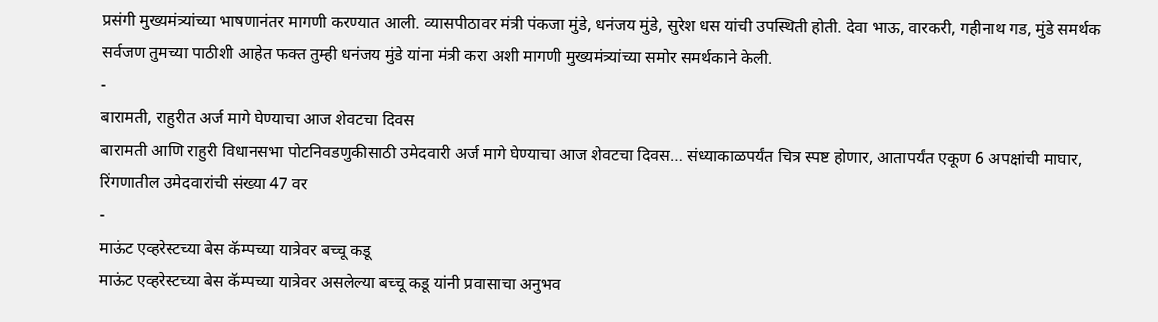प्रसंगी मुख्यमंत्र्यांच्या भाषणानंतर मागणी करण्यात आली. व्यासपीठावर मंत्री पंकजा मुंडे, धनंजय मुंडे, सुरेश धस यांची उपस्थिती होती. देवा भाऊ, वारकरी, गहीनाथ गड, मुंडे समर्थक सर्वजण तुमच्या पाठीशी आहेत फक्त तुम्ही धनंजय मुंडे यांना मंत्री करा अशी मागणी मुख्यमंत्र्यांच्या समोर समर्थकाने केली.
-
बारामती, राहुरीत अर्ज मागे घेण्याचा आज शेवटचा दिवस
बारामती आणि राहुरी विधानसभा पोटनिवडणुकीसाठी उमेदवारी अर्ज मागे घेण्याचा आज शेवटचा दिवस… संध्याकाळपर्यंत चित्र स्पष्ट होणार, आतापर्यंत एकूण 6 अपक्षांची माघार, रिंगणातील उमेदवारांची संख्या 47 वर
-
माऊंट एव्हरेस्टच्या बेस कॅम्पच्या यात्रेवर बच्चू कडू
माऊंट एव्हरेस्टच्या बेस कॅम्पच्या यात्रेवर असलेल्या बच्चू कडू यांनी प्रवासाचा अनुभव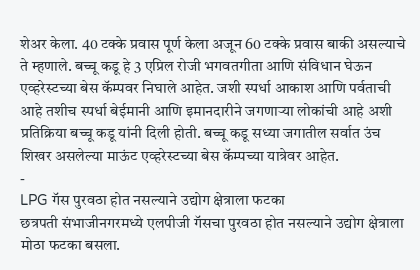शेअर केला. 40 टक्के प्रवास पूर्ण केला अजून 60 टक्के प्रवास बाकी असल्याचे ते म्हणाले. बच्चू कडू हे 3 एप्रिल रोजी भगवतगीता आणि संविधान घेऊन एव्हरेस्टच्या बेस कॅम्पवर निघाले आहेत. जशी स्पर्धा आकाश आणि पर्वताची आहे तशीच स्पर्धा बेईमानी आणि इमानदारीने जगणाऱ्या लोकांची आहे अशी प्रतिक्रिया बच्चू कडू यांनी दिली होती. बच्चू कडू सध्या जगातील सर्वात उंच शिखर असलेल्या माऊंट एव्हरेस्टच्या बेस कॅम्पच्या यात्रेवर आहेत.
-
LPG गॅस पुरवठा होत नसल्याने उद्योग क्षेत्राला फटका
छत्रपती संभाजीनगरमध्ये एलपीजी गॅसचा पुरवठा होत नसल्याने उद्योग क्षेत्राला मोठा फटका बसला.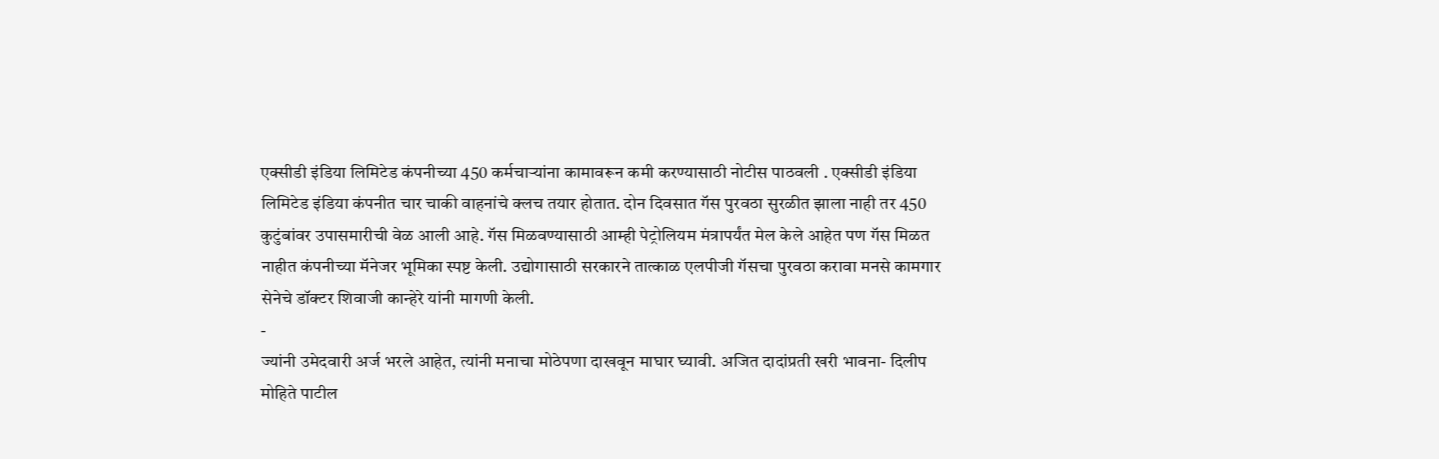एक्सीडी इंडिया लिमिटेड कंपनीच्या 450 कर्मचाऱ्यांना कामावरून कमी करण्यासाठी नोटीस पाठवली . एक्सीडी इंडिया लिमिटेड इंडिया कंपनीत चार चाकी वाहनांचे क्लच तयार होतात. दोन दिवसात गॅस पुरवठा सुरळीत झाला नाही तर 450 कुटुंबांवर उपासमारीची वेळ आली आहे. गॅस मिळवण्यासाठी आम्ही पेट्रोलियम मंत्रापर्यंत मेल केले आहेत पण गॅस मिळत नाहीत कंपनीच्या मॅनेजर भूमिका स्पष्ट केली. उद्योगासाठी सरकारने तात्काळ एलपीजी गॅसचा पुरवठा करावा मनसे कामगार सेनेचे डॉक्टर शिवाजी कान्हेरे यांनी मागणी केली.
-
ज्यांनी उमेदवारी अर्ज भरले आहेत, त्यांनी मनाचा मोठेपणा दाखवून माघार घ्यावी. अजित दादांप्रती खरी भावना- दिलीप मोहिते पाटील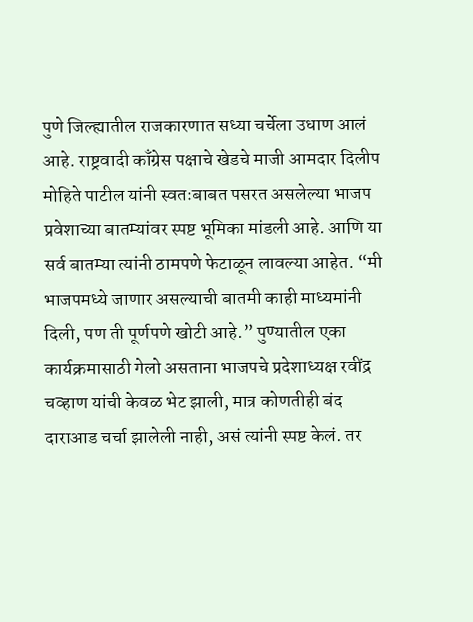पुणे जिल्ह्यातील राजकारणात सध्या चर्चेला उधाण आलं आहे. राष्ट्रवादी काँग्रेस पक्षाचे खेडचे माजी आमदार दिलीप मोहिते पाटील यांनी स्वतःबाबत पसरत असलेल्या भाजप प्रवेशाच्या बातम्यांवर स्पष्ट भूमिका मांडली आहे. आणि या सर्व बातम्या त्यांनी ठामपणे फेटाळून लावल्या आहेत. “मी भाजपमध्ये जाणार असल्याची बातमी काही माध्यमांनी दिली, पण ती पूर्णपणे खोटी आहे.” पुण्यातील एका कार्यक्रमासाठी गेलो असताना भाजपचे प्रदेशाध्यक्ष रवींद्र चव्हाण यांची केवळ भेट झाली, मात्र कोणतीही बंद दाराआड चर्चा झालेली नाही, असं त्यांनी स्पष्ट केलं. तर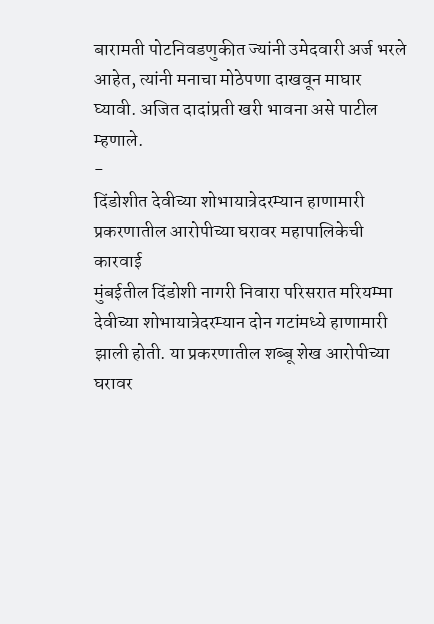बारामती पोटनिवडणुकीत ज्यांनी उमेदवारी अर्ज भरले आहेत, त्यांनी मनाचा मोठेपणा दाखवून माघार घ्यावी. अजित दादांप्रती खरी भावना असे पाटील म्हणाले.
-
दिंडोशीत देवीच्या शोभायात्रेदरम्यान हाणामारी प्रकरणातील आरोपीच्या घरावर महापालिकेची कारवाई
मुंबईतील दिंडोशी नागरी निवारा परिसरात मरियम्मा देवीच्या शोभायात्रेदरम्यान दोन गटांमध्ये हाणामारी झाली होती. या प्रकरणातील शब्बू शेख आरोपीच्या घरावर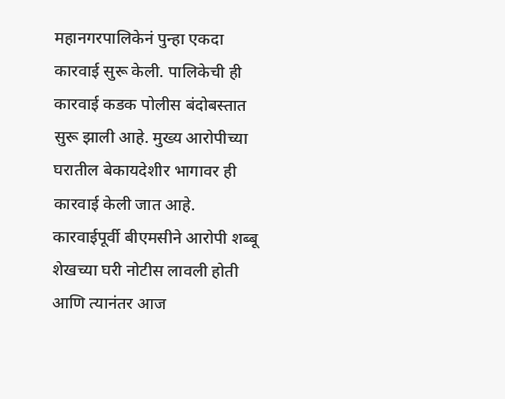महानगरपालिकेनं पुन्हा एकदा कारवाई सुरू केली. पालिकेची ही कारवाई कडक पोलीस बंदोबस्तात सुरू झाली आहे. मुख्य आरोपीच्या घरातील बेकायदेशीर भागावर ही कारवाई केली जात आहे. कारवाईपूर्वी बीएमसीने आरोपी शब्बू शेखच्या घरी नोटीस लावली होती आणि त्यानंतर आज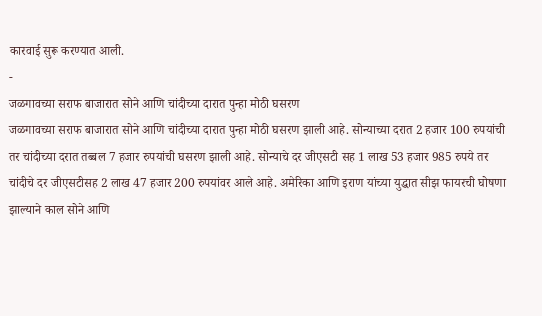कारवाई सुरू करण्यात आली.
-
जळगावच्या सराफ बाजारात सोने आणि चांदीच्या दारात पुन्हा मोठी घसरण
जळगावच्या सराफ बाजारात सोने आणि चांदीच्या दारात पुन्हा मोठी घसरण झाली आहे. सोन्याच्या दरात 2 हजार 100 रुपयांची तर चांदीच्या दरात तब्बल 7 हजार रुपयांची घसरण झाली आहे. सोन्याचे दर जीएसटी सह 1 लाख 53 हजार 985 रुपये तर चांदीचे दर जीएसटीसह 2 लाख 47 हजार 200 रुपयांवर आले आहे. अमेरिका आणि इराण यांच्या युद्धात सीझ फायरची घोषणा झाल्याने काल सोने आणि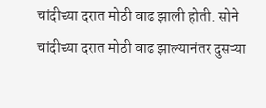चांदीच्या दरात मोठी वाढ झाली होती. सोने चांदीच्या दरात मोठी वाढ झाल्यानंतर दुसऱ्या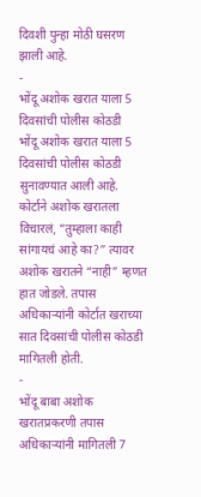दिवशी पुन्हा मोठी घसरण झाली आहे.
-
भोंदू अशोक खरात याला 5 दिवसांची पोलीस कोठडी
भोंदू अशोक खरात याला 5 दिवसांची पोलीस कोठडी सुनावण्यात आली आहे. कोर्टाने अशोक खरातला विचारलं, “तुम्हाला काही सांगायचं आहे का?” त्यावर अशोक खरातने “नाही” म्हणत हात जोडले. तपास अधिकाऱ्यांनी कोर्टात खराच्या सात दिवसांची पोलीस कोठडी मागितली होती.
-
भोंदू बाबा अशोक खरातप्रकरणी तपास अधिकाऱ्यांनी मागितली 7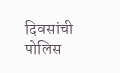दिवसांची पोलिस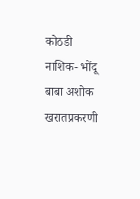कोठडी
नाशिक- भोंदू बाबा अशोक खरातप्रकरणी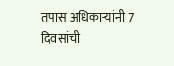तपास अधिकाऱ्यांनी 7 दिवसांची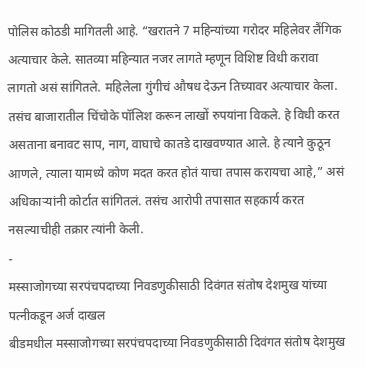पोलिस कोठडी मागितली आहे. “खरातने 7 महिन्यांच्या गरोदर महिलेवर लैंगिक अत्याचार केले. सातव्या महिन्यात नजर लागते म्हणून विशिष्ट विधी करावा लागतो असं सांगितले. महिलेला गुंगीचं औषध देऊन तिच्यावर अत्याचार केला. तसंच बाजारातील चिंचोके पॉलिश करून लाखों रुपयांना विकले. हे विधी करत असताना बनावट साप, नाग, वाघाचे कातडे दाखवण्यात आले. हे त्याने कुठून आणले, त्याला यामध्ये कोण मदत करत होतं याचा तपास करायचा आहे,” असं अधिकाऱ्यांनी कोर्टात सांगितलं. तसंच आरोपी तपासात सहकार्य करत नसल्याचीही तक्रार त्यांनी केली.
-
मस्साजोगच्या सरपंचपदाच्या निवडणुकीसाठी दिवंगत संतोष देशमुख यांच्या पत्नीकडून अर्ज दाखल
बीडमधील मस्साजोगच्या सरपंचपदाच्या निवडणुकीसाठी दिवंगत संतोष देशमुख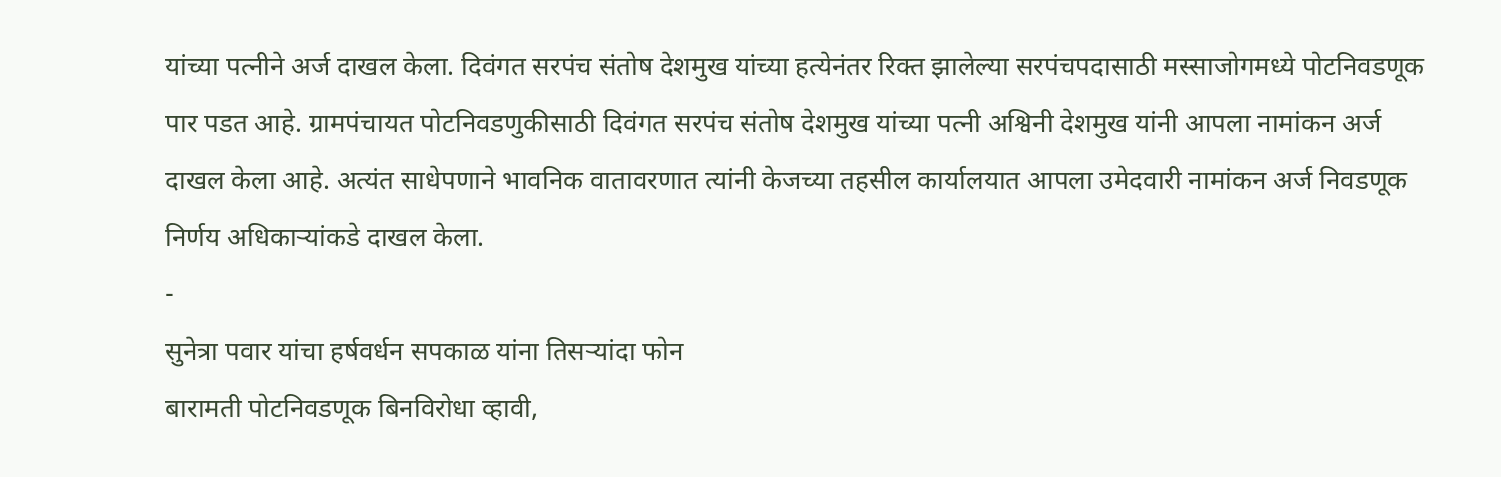यांच्या पत्नीने अर्ज दाखल केला. दिवंगत सरपंच संतोष देशमुख यांच्या हत्येनंतर रिक्त झालेल्या सरपंचपदासाठी मस्साजोगमध्ये पोटनिवडणूक पार पडत आहे. ग्रामपंचायत पोटनिवडणुकीसाठी दिवंगत सरपंच संतोष देशमुख यांच्या पत्नी अश्विनी देशमुख यांनी आपला नामांकन अर्ज दाखल केला आहे. अत्यंत साधेपणाने भावनिक वातावरणात त्यांनी केजच्या तहसील कार्यालयात आपला उमेदवारी नामांकन अर्ज निवडणूक निर्णय अधिकाऱ्यांकडे दाखल केला.
-
सुनेत्रा पवार यांचा हर्षवर्धन सपकाळ यांना तिसऱ्यांदा फोन
बारामती पोटनिवडणूक बिनविरोधा व्हावी,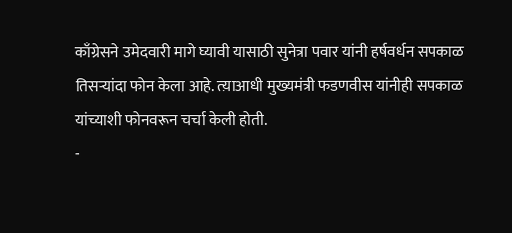काँग्रेसने उमेदवारी मागे घ्यावी यासाठी सुनेत्रा पवार यांनी हर्षवर्धन सपकाळ तिसऱ्यांदा फोन केला आहे. त्य़ाआधी मुख्यमंत्री फडणवीस यांनीही सपकाळ यांच्याशी फोनवरून चर्चा केली होती.
-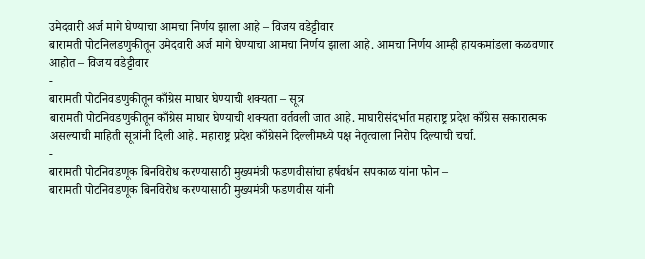उमेदवारी अर्ज मागे घेण्याचा आमचा निर्णय झाला आहे – विजय वडेट्टीवार
बारामती पोटनिलडणुकीतून उमेदवारी अर्ज मागे घेण्याचा आमचा निर्णय झाला आहे. आमचा निर्णय आम्ही हायकमांडला कळवणार आहोत – विजय वडेट्टीवार
-
बारामती पोटनिवडणुकीतून काँग्रेस माघार घेण्याची शक्यता – सूत्र
बारामती पोटनिवडणुकीतून काँग्रेस माघार घेण्याची शक्यता वर्तवली जात आहे. माघारीसंदर्भात महाराष्ट्र प्रदेश काँग्रेस सकारात्मक असल्याची माहिती सूत्रांनी दिली आहे. महाराष्ट्र प्रदेश काँग्रेसने दिल्लीमध्ये पक्ष नेतृत्वाला निरोप दिल्याची चर्चा.
-
बारामती पोटनिवडणूक बिनविरोध करण्यासाठी मुख्यमंत्री फडणवीसांचा हर्षवर्धन सपकाळ यांना फोन –
बारामती पोटनिवडणूक बिनविरोध करण्यासाठी मुख्यमंत्री फडणवीस यांनी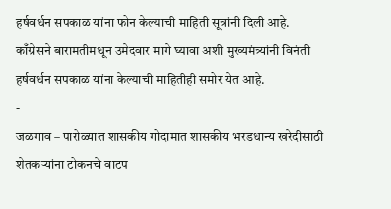हर्षवर्धन सपकाळ यांना फोन केल्याची माहिती सूत्रांनी दिली आहे. काँग्रेसने बारामतीमधून उमेदवार मागे घ्यावा अशी मुख्यमंत्र्यांनी विनंती हर्षवर्धन सपकाळ यांना केल्याची माहितीही समोर येत आहे.
-
जळगाव – पारोळ्यात शासकीय गोदामात शासकीय भरडधान्य खरेदीसाठी शेतकऱ्यांना टोकनचे वाटप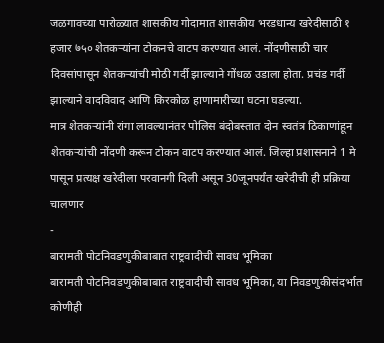जळगावच्या पारोळ्यात शासकीय गोदामात शासकीय भरडधान्य खरेदीसाठी १ हजार ७५० शेतकऱ्यांना टोकनचे वाटप करण्यात आलं. नोंदणीसाठी चार दिवसांपासून शेतकऱ्यांची मोठी गर्दी झाल्याने गोंधळ उडाला होता. प्रचंड गर्दी झाल्याने वादविवाद आणि किरकोळ हाणामारीच्या घटना घडल्या.
मात्र शेतकऱ्यांनी रांगा लावल्यानंतर पोलिस बंदोबस्तात दोन स्वतंत्र ठिकाणांहून शेतकऱ्यांची नोंदणी करून टोकन वाटप करण्यात आलं. जिल्हा प्रशासनाने 1 मे पासून प्रत्यक्ष खरेदीला परवानगी दिली असून 30जूनपर्यंत खरेदीची ही प्रक्रिया चालणार
-
बारामती पोटनिवडणुकीबाबात राष्ट्रवादीची सावध भूमिका
बारामती पोटनिवडणुकीबाबात राष्ट्रवादीची सावध भूमिका, या निवडणुकीसंदर्भात कोणीही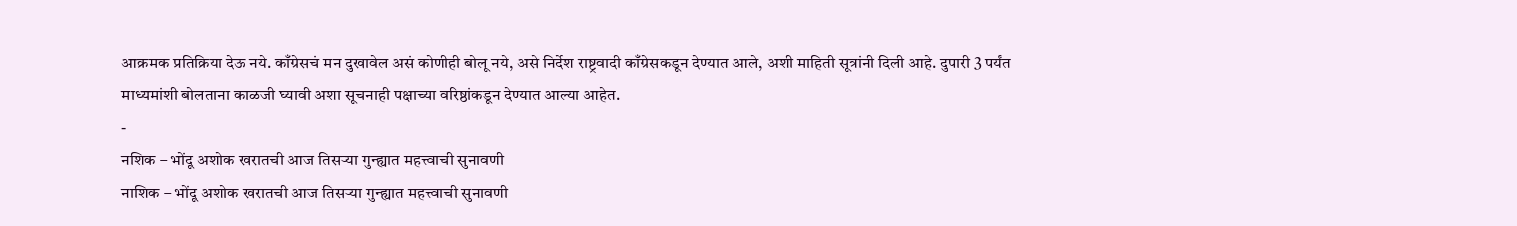आक्रमक प्रतिक्रिया देऊ नये. काँग्रेसचं मन दुखावेल असं कोणीही बोलू नये, असे निर्देश राष्ट्रवादी काँग्रेसकडून देण्यात आले, अशी माहिती सूत्रांनी दिली आहे. दुपारी 3 पर्यंत माध्यमांशी बोलताना काळजी घ्यावी अशा सूचनाही पक्षाच्या वरिष्ठांकडून देण्यात आल्या आहेत.
-
नशिक – भोंदू अशोक खरातची आज तिसऱ्या गुन्ह्यात महत्त्वाची सुनावणी
नाशिक – भोंदू अशोक खरातची आज तिसऱ्या गुन्ह्यात महत्त्वाची सुनावणी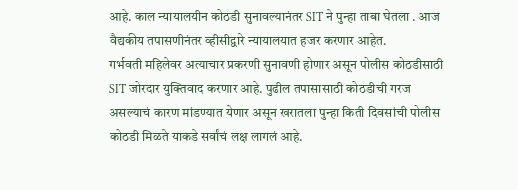आहे. काल न्यायालयीन कोठडी सुनावल्यानंतर SIT ने पुन्हा ताबा घेतला . आज वैद्यकीय तपासणीनंतर व्हीसीद्वारे न्यायालयात हजर करणार आहेत.
गर्भवती महिलेवर अत्याचार प्रकरणी सुनावणी होणार असून पोलीस कोठडीसाठी SIT जोरदार युक्तिवाद करणार आहे. पुढील तपासासाठी कोठडीची गरज असल्याचं कारण मांडण्यात येणार असून खरातला पुन्हा किती दिवसांची पोलीस कोठडी मिळते याकडे सर्वांचं लक्ष लागलं आहे.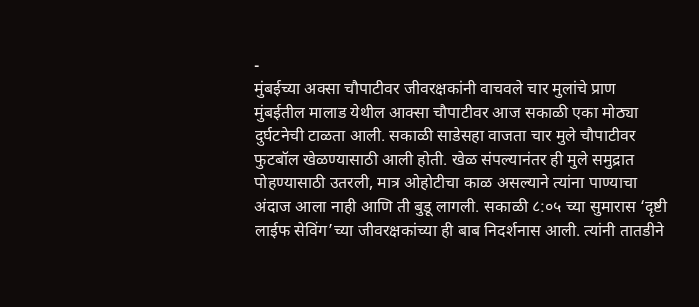-
मुंबईच्या अक्सा चौपाटीवर जीवरक्षकांनी वाचवले चार मुलांचे प्राण
मुंबईतील मालाड येथील आक्सा चौपाटीवर आज सकाळी एका मोठ्या दुर्घटनेची टाळता आली. सकाळी साडेसहा वाजता चार मुले चौपाटीवर फुटबॉल खेळण्यासाठी आली होती. खेळ संपल्यानंतर ही मुले समुद्रात पोहण्यासाठी उतरली, मात्र ओहोटीचा काळ असल्याने त्यांना पाण्याचा अंदाज आला नाही आणि ती बुडू लागली. सकाळी ८:०५ च्या सुमारास ‘दृष्टी लाईफ सेविंग’च्या जीवरक्षकांच्या ही बाब निदर्शनास आली. त्यांनी तातडीने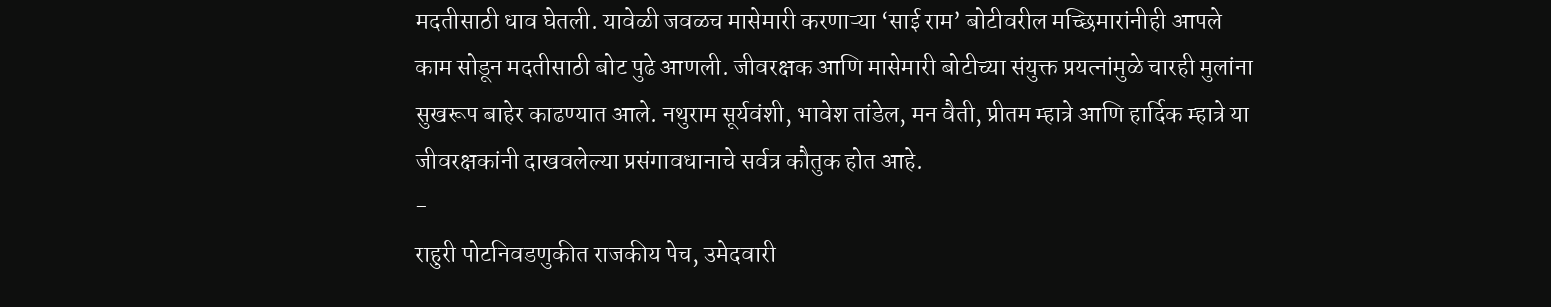मदतीसाठी धाव घेतली. यावेळी जवळच मासेमारी करणाऱ्या ‘साई राम’ बोटीवरील मच्छिमारांनीही आपले काम सोडून मदतीसाठी बोट पुढे आणली. जीवरक्षक आणि मासेमारी बोटीच्या संयुक्त प्रयत्नांमुळे चारही मुलांना सुखरूप बाहेर काढण्यात आले. नथुराम सूर्यवंशी, भावेश तांडेल, मन वैती, प्रीतम म्हात्रे आणि हार्दिक म्हात्रे या जीवरक्षकांनी दाखवलेल्या प्रसंगावधानाचे सर्वत्र कौतुक होत आहे.
-
राहुरी पोटनिवडणुकीत राजकीय पेच, उमेदवारी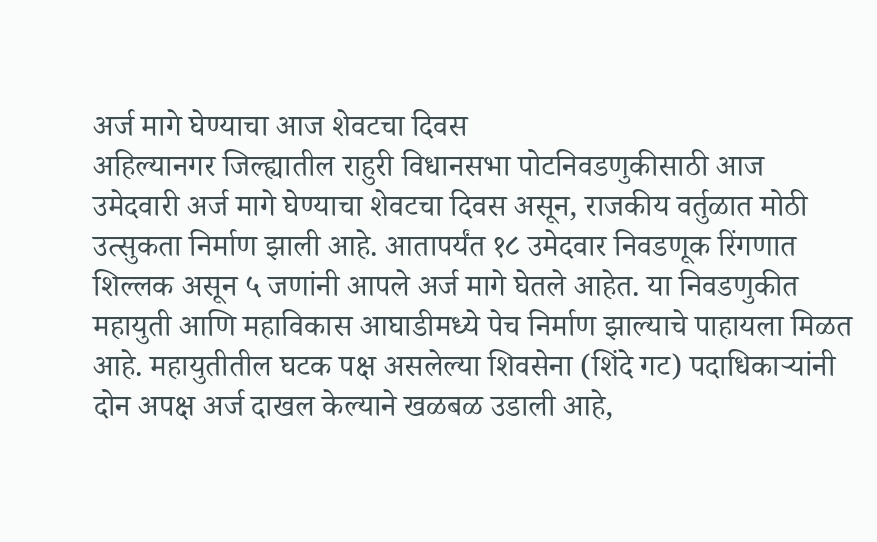अर्ज मागे घेण्याचा आज शेवटचा दिवस
अहिल्यानगर जिल्ह्यातील राहुरी विधानसभा पोटनिवडणुकीसाठी आज उमेदवारी अर्ज मागे घेण्याचा शेवटचा दिवस असून, राजकीय वर्तुळात मोठी उत्सुकता निर्माण झाली आहे. आतापर्यंत १८ उमेदवार निवडणूक रिंगणात शिल्लक असून ५ जणांनी आपले अर्ज मागे घेतले आहेत. या निवडणुकीत महायुती आणि महाविकास आघाडीमध्ये पेच निर्माण झाल्याचे पाहायला मिळत आहे. महायुतीतील घटक पक्ष असलेल्या शिवसेना (शिंदे गट) पदाधिकाऱ्यांनी दोन अपक्ष अर्ज दाखल केल्याने खळबळ उडाली आहे,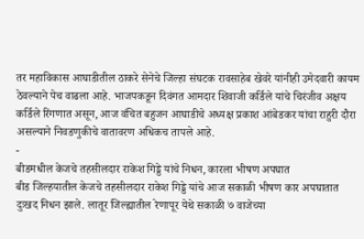तर महाविकास आघाडीतील ठाकरे सेनेचे जिल्हा संघटक रावसाहेब खेवरे यांनीही उमेदवारी कायम ठेवल्याने पेच वाढला आहे. भाजपकडून दिवंगत आमदार शिवाजी कर्डिले यांचे चिरंजीव अक्षय कर्डिले रिंगणात असून, आज वंचित बहुजन आघाडीचे अध्यक्ष प्रकाश आंबेडकर यांचा राहुरी दौरा असल्याने निवडणुकीचे वातावरण अधिकच तापले आहे.
-
बीडमधील केजचे तहसीलदार राकेश गिड्डे यांचे निधन, कारला भीषण अपघात
बीड जिल्हयातील केजचे तहसीलदार राकेश गिड्डे यांचे आज सकाळी भीषण कार अपघातात दुःखद निधन झाले. लातूर जिल्ह्यातील रेणापूर येथे सकाळी ७ वाजेच्या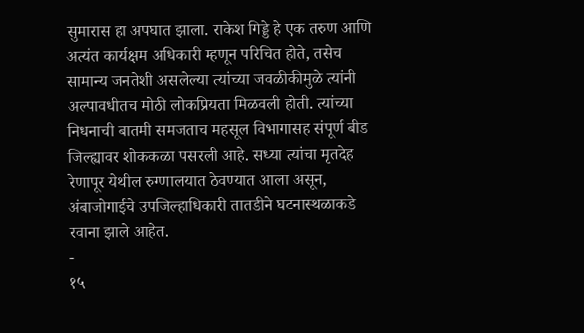सुमारास हा अपघात झाला. राकेश गिड्डे हे एक तरुण आणि अत्यंत कार्यक्षम अधिकारी म्हणून परिचित होते, तसेच सामान्य जनतेशी असलेल्या त्यांच्या जवळीकीमुळे त्यांनी अल्पावधीतच मोठी लोकप्रियता मिळवली होती. त्यांच्या निधनाची बातमी समजताच महसूल विभागासह संपूर्ण बीड जिल्ह्यावर शोककळा पसरली आहे. सध्या त्यांचा मृतदेह रेणापूर येथील रुग्णालयात ठेवण्यात आला असून, अंबाजोगाईचे उपजिल्हाधिकारी तातडीने घटनास्थळाकडे रवाना झाले आहेत.
-
१५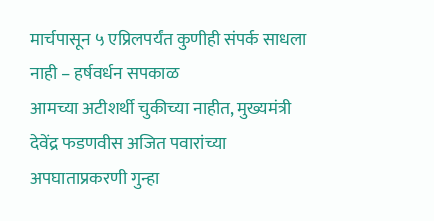मार्चपासून ५ एप्रिलपर्यंत कुणीही संपर्क साधला नाही – हर्षवर्धन सपकाळ
आमच्या अटीशर्थी चुकीच्या नाहीत, मुख्यमंत्री देवेंद्र फडणवीस अजित पवारांच्या अपघाताप्रकरणी गुन्हा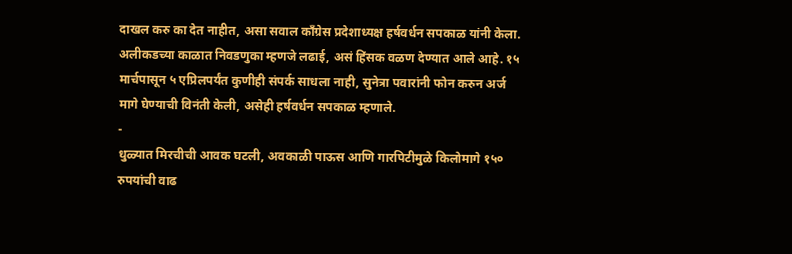दाखल करु का देत नाहीत, असा सवाल काँग्रेस प्रदेशाध्यक्ष हर्षवर्धन सपकाळ यांनी केला. अलीकडच्या काळात निवडणुका म्हणजे लढाई, असं हिंसक वळण देण्यात आले आहे. १५ मार्चपासून ५ एप्रिलपर्यंत कुणीही संपर्क साधला नाही, सुनेत्रा पवारांनी फोन करुन अर्ज मागे घेण्याची विनंती केली, असेही हर्षवर्धन सपकाळ म्हणाले.
-
धुळ्यात मिरचीची आवक घटली, अवकाळी पाऊस आणि गारपिटीमुळे किलोमागे १५० रुपयांची वाढ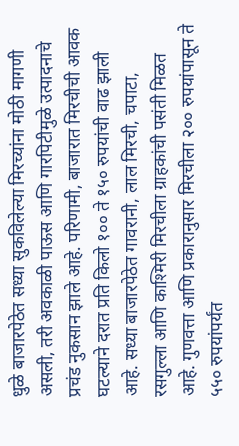धुळे बाजारपेठेत सध्या सुकविलेल्या मिरच्यांना मोठी मागणी असली, तरी अवकाळी पाऊस आणि गारपिटीमुळे उत्पादनाचे प्रचंड नुकसान झाले आहे. परिणामी, बाजारात मिरचीची आवक घटल्याने दरात प्रति किलो १०० ते १५० रुपयांची वाढ झाली आहे. सध्या बाजारपेठेत गावरानी, लाल मिरची, चपाटा, रसगुल्ला आणि काश्मिरी मिरचीला ग्राहकांची पसंती मिळत आहे. गुणवत्ता आणि प्रकारानुसार मिरचीला २०० रुपयांपासून ते ५५० रुपयांपर्यंत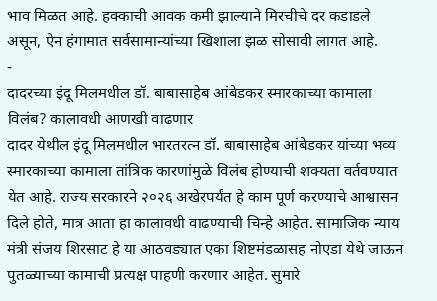भाव मिळत आहे. हक्काची आवक कमी झाल्याने मिरचीचे दर कडाडले असून, ऐन हंगामात सर्वसामान्यांच्या खिशाला झळ सोसावी लागत आहे.
-
दादरच्या इंदू मिलमधील डॉ. बाबासाहेब आंबेडकर स्मारकाच्या कामाला विलंब? कालावधी आणखी वाढणार
दादर येथील इंदू मिलमधील भारतरत्न डॉ. बाबासाहेब आंबेडकर यांच्या भव्य स्मारकाच्या कामाला तांत्रिक कारणांमुळे विलंब होण्याची शक्यता वर्तवण्यात येत आहे. राज्य सरकारने २०२६ अखेरपर्यंत हे काम पूर्ण करण्याचे आश्वासन दिले होते, मात्र आता हा कालावधी वाढण्याची चिन्हे आहेत. सामाजिक न्याय मंत्री संजय शिरसाट हे या आठवड्यात एका शिष्टमंडळासह नोएडा येथे जाऊन पुतळ्याच्या कामाची प्रत्यक्ष पाहणी करणार आहेत. सुमारे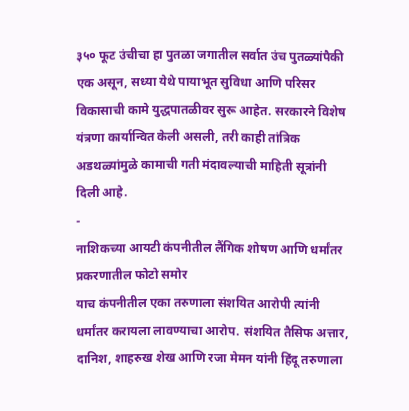३५० फूट उंचीचा हा पुतळा जगातील सर्वात उंच पुतळ्यांपैकी एक असून, सध्या येथे पायाभूत सुविधा आणि परिसर विकासाची कामे युद्धपातळीवर सुरू आहेत. सरकारने विशेष यंत्रणा कार्यान्वित केली असली, तरी काही तांत्रिक अडथळ्यांमुळे कामाची गती मंदावल्याची माहिती सूत्रांनी दिली आहे.
-
नाशिकच्या आयटी कंपनीतील लैंगिक शोषण आणि धर्मांतर प्रकरणातील फोटो समोर
याच कंपनीतील एका तरुणाला संशयित आरोपी त्यांनी धर्मांतर करायला लावण्याचा आरोप. संशयित तैसिफ अत्तार, दानिश, शाहरुख शेख आणि रजा मेमन यांनी हिंदू तरुणाला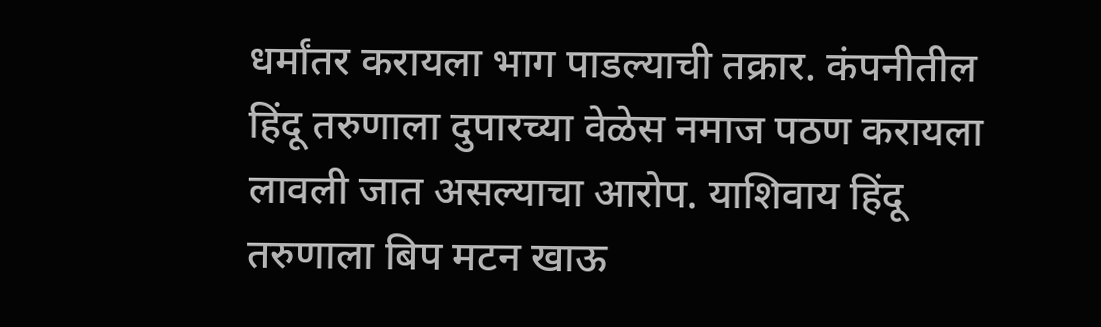धर्मांतर करायला भाग पाडल्याची तक्रार. कंपनीतील हिंदू तरुणाला दुपारच्या वेळेस नमाज पठण करायला लावली जात असल्याचा आरोप. याशिवाय हिंदू तरुणाला बिप मटन खाऊ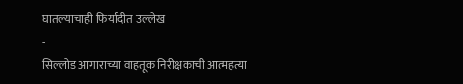घातल्याचाही फिर्यादीत उल्लेख
-
सिल्लोड आगाराच्या वाहतूक निरीक्षकाची आत्महत्या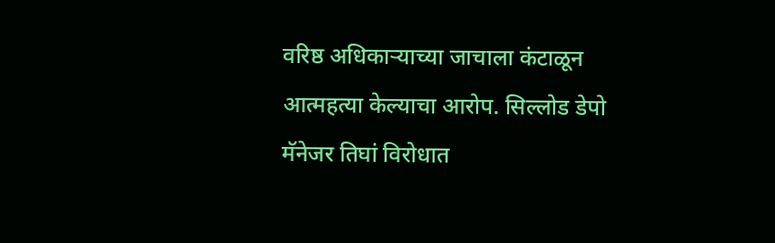वरिष्ठ अधिकाऱ्याच्या जाचाला कंटाळून आत्महत्या केल्याचा आरोप. सिल्लोड डेपो मॅनेजर तिघां विरोधात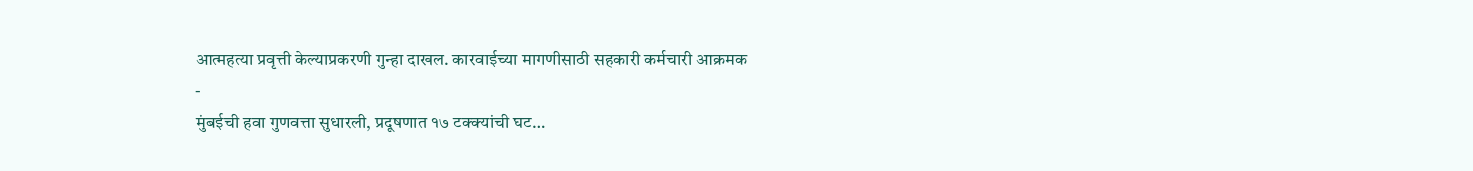आत्महत्या प्रवृत्ती केल्याप्रकरणी गुन्हा दाखल. कारवाईच्या मागणीसाठी सहकारी कर्मचारी आक्रमक
-
मुंबईची हवा गुणवत्ता सुधारली, प्रदूषणात १७ टक्क्यांची घट…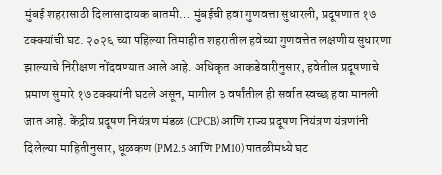मुंबई शहरासाठी दिलासादायक बातमी… मुंबईची हवा गुणवत्ता सुधारली, प्रदूषणात १७ टक्क्यांची घट. २०२६ च्या पहिल्या तिमाहीत शहरातील हवेच्या गुणवत्तेत लक्षणीय सुधारणा झाल्याचे निरीक्षण नोंदवण्यात आले आहे. अधिकृत आकडेवारीनुसार, हवेतील प्रदूषणाचे प्रमाण सुमारे १७ टक्क्यांनी घटले असून, मागील ३ वर्षांतील ही सर्वात स्वच्छ हवा मानली जात आहे. केंद्रीय प्रदूषण नियंत्रण मंडळ (CPCB) आणि राज्य प्रदूषण नियंत्रण यंत्रणांनी दिलेल्या माहितीनुसार, धूळकण (PM2.5 आणि PM10) पातळीमध्ये घट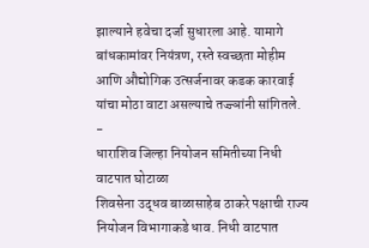झाल्याने हवेचा दर्जा सुधारला आहे. यामागे बांधकामांवर नियंत्रण, रस्ते स्वच्छता मोहीम आणि औद्योगिक उत्सर्जनावर कडक कारवाई यांचा मोठा वाटा असल्याचे तज्ज्ञांनी सांगितले.
-
धाराशिव जिल्हा नियोजन समितीच्या निधी वाटपात घोटाळा
शिवसेना उद्धव बाळासाहेब ठाकरे पक्षाची राज्य नियोजन विभागाकडे धाव. निधी वाटपात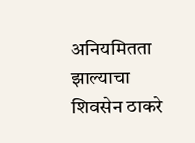अनियमितता झाल्याचा शिवसेन ठाकरे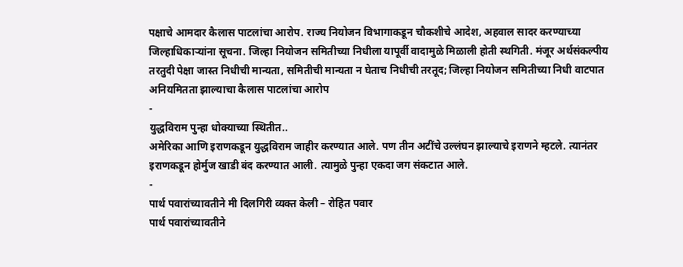पक्षाचे आमदार कैलास पाटलांचा आरोप. राज्य नियोजन विभागाकडून चौकशीचे आदेश, अहवाल सादर करण्याच्या जिल्हाधिकाऱ्यांना सूचना. जिल्हा नियोजन समितीच्या निधीला यापूर्वी वादामुळे मिळाली होती स्थगिती. मंजूर अर्थसंकल्पीय तरतुदी पेक्षा जास्त निधीची मान्यता, समितीची मान्यता न घेताच निधीची तरतूद; जिल्हा नियोजन समितीच्या निधी वाटपात अनियमितता झाल्याचा कैलास पाटलांचा आरोप
-
युद्धविराम पुन्हा धोक्याच्या स्थितीत..
अमेरिका आणि इराणकडून युद्धविराम जाहीर करण्यात आले. पण तीन अटींचे उल्लंघन झाल्याचे इराणने म्हटले. त्यानंतर इराणकडून होर्मुज खाडी बंद करण्यात आली. त्यामुळे पुन्हा एकदा जग संकटात आले.
-
पार्थ पवारांच्यावतीने मी दिलगिरी व्यक्त केली – रोहित पवार
पार्थ पवारांच्यावतीने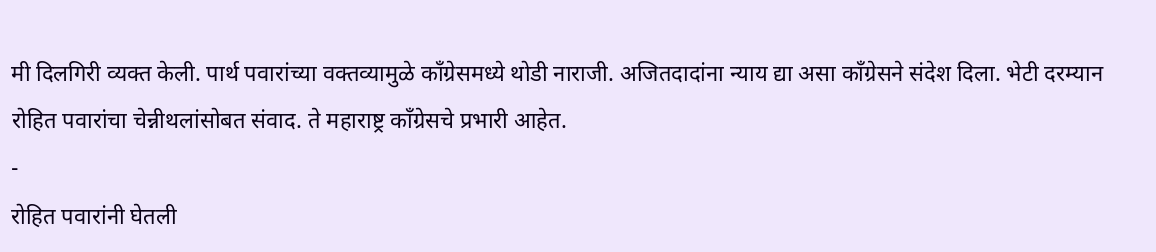मी दिलगिरी व्यक्त केली. पार्थ पवारांच्या वक्तव्यामुळे काँग्रेसमध्ये थोडी नाराजी. अजितदादांना न्याय द्या असा काँग्रेसने संदेश दिला. भेटी दरम्यान रोहित पवारांचा चेन्नीथलांसोबत संवाद. ते महाराष्ट्र काँग्रेसचे प्रभारी आहेत.
-
रोहित पवारांनी घेतली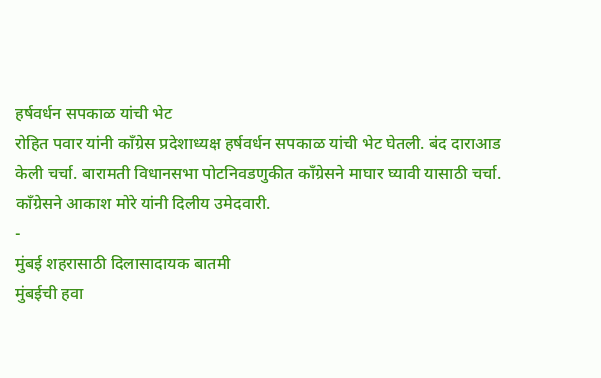हर्षवर्धन सपकाळ यांची भेट
रोहित पवार यांनी काँग्रेस प्रदेशाध्यक्ष हर्षवर्धन सपकाळ यांची भेट घेतली. बंद दाराआड केली चर्चा. बारामती विधानसभा पोटनिवडणुकीत काँग्रेसने माघार घ्यावी यासाठी चर्चा. काँग्रेसने आकाश मोरे यांनी दिलीय उमेदवारी.
-
मुंबई शहरासाठी दिलासादायक बातमी
मुंबईची हवा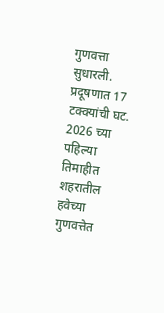गुणवत्ता सुधारली. प्रदूषणात 17 टक्क्यांची घट. 2026 च्या पहिल्या तिमाहीत शहरातील हवेच्या गुणवत्तेत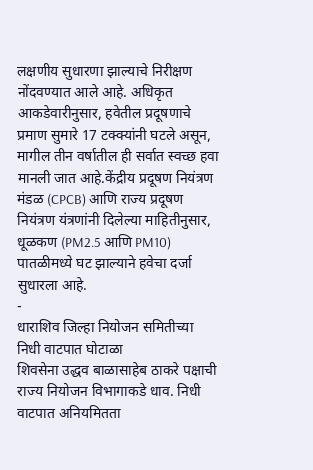लक्षणीय सुधारणा झाल्याचे निरीक्षण नोंदवण्यात आले आहे. अधिकृत आकडेवारीनुसार, हवेतील प्रदूषणाचे प्रमाण सुमारे 17 टक्क्यांनी घटले असून, मागील तीन वर्षातील ही सर्वात स्वच्छ हवा मानली जात आहे.केंद्रीय प्रदूषण नियंत्रण मंडळ (CPCB) आणि राज्य प्रदूषण नियंत्रण यंत्रणांनी दिलेल्या माहितीनुसार, धूळकण (PM2.5 आणि PM10) पातळीमध्ये घट झाल्याने हवेचा दर्जा सुधारला आहे.
-
धाराशिव जिल्हा नियोजन समितीच्या निधी वाटपात घोटाळा
शिवसेना उद्धव बाळासाहेब ठाकरे पक्षाची राज्य नियोजन विभागाकडे धाव. निधी वाटपात अनियमितता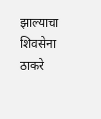झाल्याचा शिवसेना ठाकरे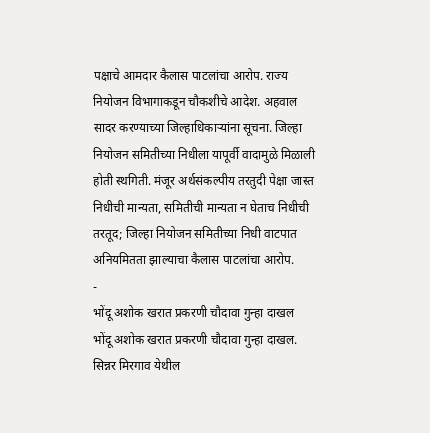पक्षाचे आमदार कैलास पाटलांचा आरोप. राज्य नियोजन विभागाकडून चौकशीचे आदेश. अहवाल सादर करण्याच्या जिल्हाधिकाऱ्यांना सूचना. जिल्हा नियोजन समितीच्या निधीला यापूर्वी वादामुळे मिळाली होती स्थगिती. मंजूर अर्थसंकल्पीय तरतुदी पेक्षा जास्त निधीची मान्यता, समितीची मान्यता न घेताच निधीची तरतूद; जिल्हा नियोजन समितीच्या निधी वाटपात अनियमितता झाल्याचा कैलास पाटलांचा आरोप.
-
भोंदू अशोक खरात प्रकरणी चौदावा गुन्हा दाखल
भोंदू अशोक खरात प्रकरणी चौदावा गुन्हा दाखल. सिन्नर मिरगाव येथील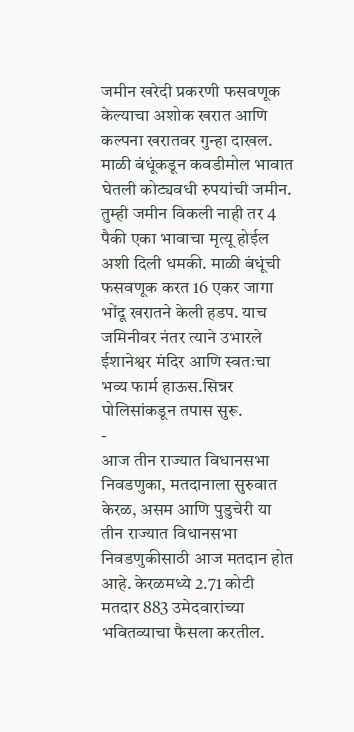जमीन खरेदी प्रकरणी फसवणूक केल्याचा अशोक खरात आणि कल्पना खरातवर गुन्हा दाखल. माळी बंधूंकडून कवडीमोल भावात घेतली कोट्यवधी रुपयांची जमीन. तुम्ही जमीन विकली नाही तर 4 पैकी एका भावाचा मृत्यू होईल अशी दिली धमकी. माळी बंधूंची फसवणूक करत 16 एकर जागा भोंदू खरातने केली हडप. याच जमिनीवर नंतर त्याने उभारले ईशानेश्वर मंदिर आणि स्वतःचा भव्य फार्म हाऊस.सिन्नर पोलिसांकडून तपास सुरू.
-
आज तीन राज्यात विधानसभा निवडणुका, मतदानाला सुरुवात
केरळ, असम आणि पुडुचेरी या तीन राज्यात विधानसभा निवडणुकीसाठी आज मतदान होत आहे. केरळमध्ये 2.71 कोटी मतदार 883 उमेदवारांच्या भवितव्याचा फैसला करतील.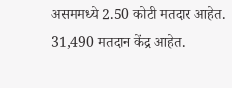असममध्ये 2.50 कोटी मतदार आहेत. 31,490 मतदान केंद्र आहेत.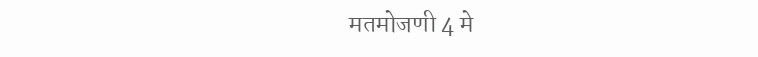मतमोजणी 4 मे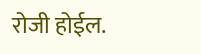रोजी होईल.